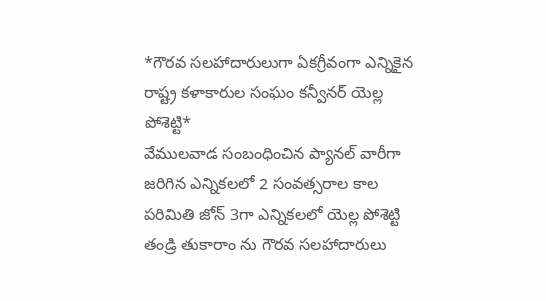*గౌరవ సలహాదారులుగా ఏకగ్రీవంగా ఎన్నికైన రాష్ట్ర కళాకారుల సంఘం కన్వీనర్ యెల్ల పోశెట్టి*
వేములవాడ సంబంధించిన ప్యానల్ వారీగా జరిగిన ఎన్నికలలో 2 సంవత్సరాల కాల పరిమితి జోన్ 3గా ఎన్నికలలో యెల్ల పోశెట్టి తండ్రి తుకారాం ను గౌరవ సలహాదారులు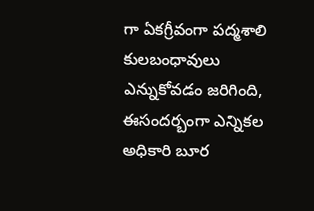గా ఏకగ్రీవంగా పద్మశాలి కులబంధావులు ఎన్నుకోవడం జరిగింది, ఈసందర్బంగా ఎన్నికల అధికారి బూర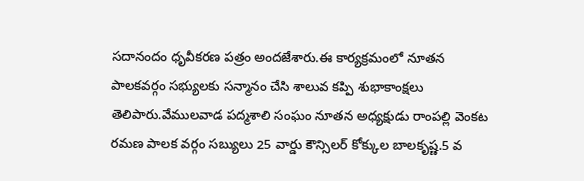సదానందం ధృవీకరణ పత్రం అందజేశారు.ఈ కార్యక్రమంలో నూతన పాలకవర్గం సభ్యులకు సన్మానం చేసి శాలువ కప్పి శుభాకాంక్షలు తెలిపారు.వేములవాడ పద్మశాలి సంఘం నూతన అధ్యక్షుడు రాంపల్లి వెంకట రమణ పాలక వర్గం సబ్యులు 25 వార్డు కౌన్సిలర్ కోక్కుల బాలకృష్ణ.5 వ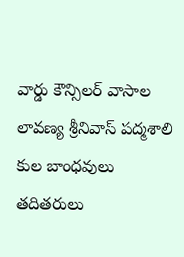వార్డు కౌన్సిలర్ వాసాల లావణ్య శ్రీనివాస్ పద్మశాలి కుల బాంధవులు తదితరులు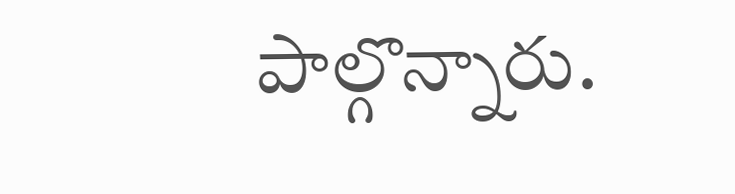పాల్గొన్నారు.